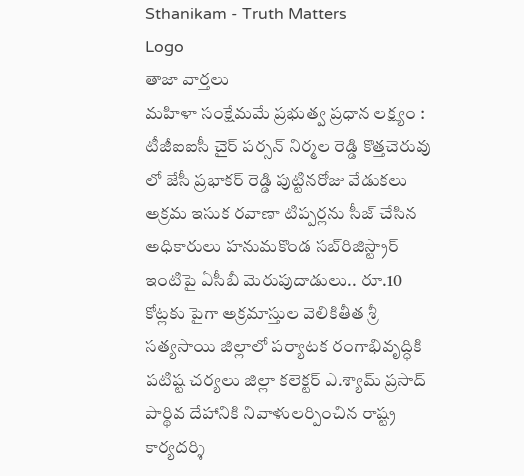Sthanikam - Truth Matters
Logo
తాజా వార్తలు
మహిళా సంక్షేమమే ప్రభుత్వ ప్రధాన లక్ష్యం : టీజీఐఐసీ చైర్ పర్సన్ నిర్మల రెడ్డి కొత్తచెరువు లో జేసీ ప్రభాకర్ రెడ్డి పుట్టినరోజు వేడుకలు అక్రమ ఇసుక రవాణా టిప్పర్లను సీజ్ చేసిన అధికారులు హనుమకొండ సబ్‌రిజిస్ట్రార్ ఇంటిపై ఏసీబీ మెరుపుదాడులు.. రూ.10 కోట్లకు పైగా అక్రమాస్తుల వెలికితీత శ్రీ సత్యసాయి జిల్లాలో పర్యాటక రంగాభివృద్ధికి పటిష్ట చర్యలు జిల్లా కలెక్టర్ ఎ.శ్యామ్ ప్రసాద్ పార్థివ దేహానికి నివాళులర్పించిన రాష్ట్ర కార్యదర్శి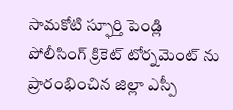సామకోటి స్ఫూర్తి పెండ్లి పోలీసింగ్ క్రికెట్ టోర్నమెంట్ ను ప్రారంభించిన జిల్లా ఎస్పీ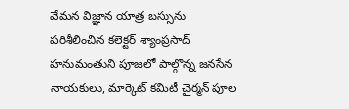వేమన విజ్ఞాన యాత్ర బస్సును పరిశీలించిన కలెక్టర్ శ్యాంప్రసాద్ హనుమంతుని పూజలో పాల్గొన్న జనసేన నాయకులు, మార్కెట్ కమిటీ చైర్మన్ పూల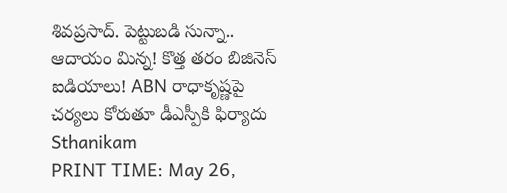శివప్రసాద్. పెట్టుబడి సున్నా.. ఆదాయం మిన్న! కొత్త తరం బిజినెస్ ఐడియాలు! ABN రాధాకృష్ణపై చర్యలు కోరుతూ డీఎస్పీకి ఫిర్యాదు
Sthanikam
PRINT TIME: May 26,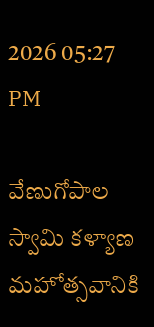2026 05:27 PM

వేణుగోపాల స్వామి కళ్యాణ మహోత్సవానికి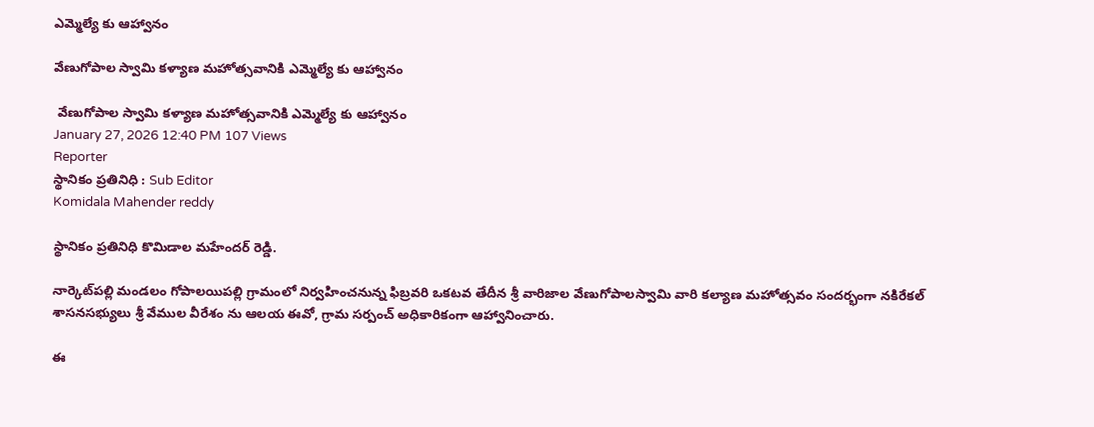ఎమ్మెల్యే కు ఆహ్వానం

వేణుగోపాల స్వామి కళ్యాణ మహోత్సవానికి ఎమ్మెల్యే కు ఆహ్వానం

 వేణుగోపాల స్వామి కళ్యాణ మహోత్సవానికి ఎమ్మెల్యే కు ఆహ్వానం
January 27, 2026 12:40 PM 107 Views
Reporter
స్థానికం ప్రతినిధి : Sub Editor
Komidala Mahender reddy

స్థానికం ప్రతినిధి కొమిడాల మహేందర్ రెడ్డి.

నార్కెట్‌పల్లి మండలం గోపాలయిపల్లి గ్రామంలో నిర్వహించనున్న ఫిబ్రవరి ఒకటవ తేదీన శ్రీ వారిజాల వేణుగోపాలస్వామి వారి కల్యాణ మహోత్సవం సందర్భంగా నకిరేకల్ శాసనసభ్యులు శ్రీ వేముల వీరేశం ను ఆలయ ఈవో, గ్రామ సర్పంచ్ అధికారికంగా ఆహ్వానించారు.

ఈ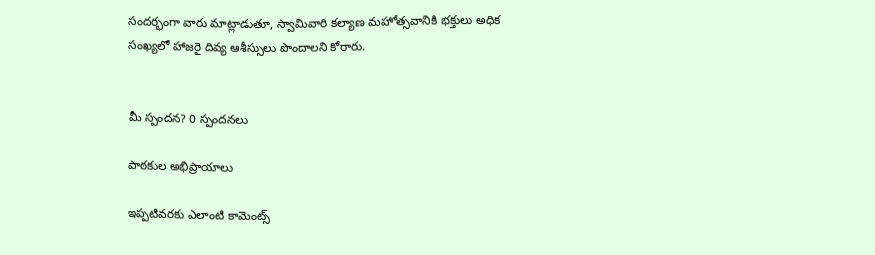సందర్భంగా వారు మాట్లాడుతూ, స్వామివారి కల్యాణ మహోత్సవానికి భక్తులు అధిక సంఖ్యలో హాజరై దివ్య ఆశీస్సులు పొందాలని కోరారు.


మీ స్పందన? 0 స్పందనలు

పాఠకుల అభిప్రాయాలు

ఇప్పటివరకు ఎలాంటి కామెంట్స్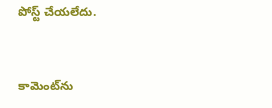పోస్ట్ చేయలేదు.


కామెంట్‌ను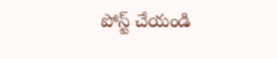పోస్ట్ చేయండి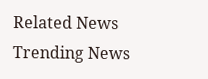Related News
Trending News